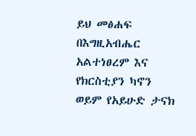ይህ መፅሐፍ በእግዚአብሔር አልተነፀረም እና የክርስቲያን ካኖን ወይም የአይሁድ ታናክ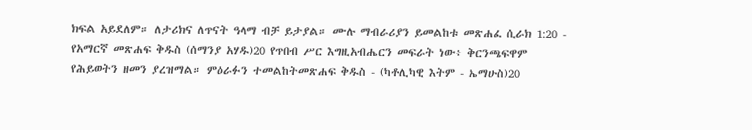ክፍል አይደለም። ለታሪክና ለጥናት ዓላማ ብቻ ይታያል። ሙሉ ማብራሪያን ይመልከቱ መጽሐፈ ሲራክ 1:20 - የአማርኛ መጽሐፍ ቅዱስ (ሰማንያ አሃዱ)20 የጥበብ ሥር እግዚአብሔርን መፍራት ነው፥ ቅርንጫፍዋም የሕይወትን ዘመን ያረዝማል። ምዕራፉን ተመልከትመጽሐፍ ቅዱስ - (ካቶሊካዊ እትም - ኤማሁስ)20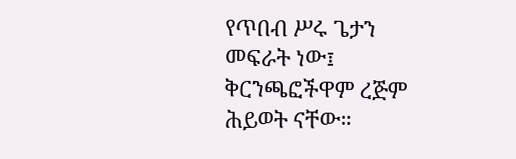የጥበብ ሥሩ ጌታን መፍራት ነው፤ ቅርንጫፎችዋም ረጅም ሕይወት ናቸው።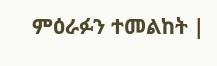ምዕራፉን ተመልከት |